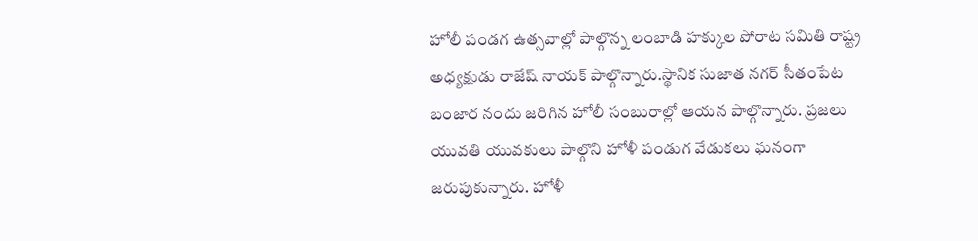హోలీ పండగ ఉత్సవాల్లో పాల్గొన్న లంబాడి హక్కుల పోరాట సమితి రాష్ట్ర అధ్యక్షుడు రాజేష్ నాయక్ పాల్గొన్నారు.స్థానిక సుజాత నగర్ సీతంపేట బంజార నందు జరిగిన హోలీ సంబురాల్లో ఆయన పాల్గొన్నారు. ప్రజలు యువతి యువకులు పాల్గొని హోళీ పండుగ వేడుకలు ఘనంగా జరుపుకున్నారు. హోళీ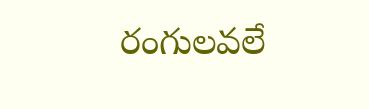రంగులవలే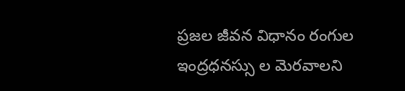ప్రజల జీవన విధానం రంగుల ఇంద్రధనస్సు ల మెరవాలని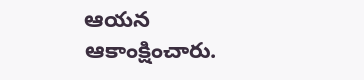ఆయన ఆకాంక్షించారు.